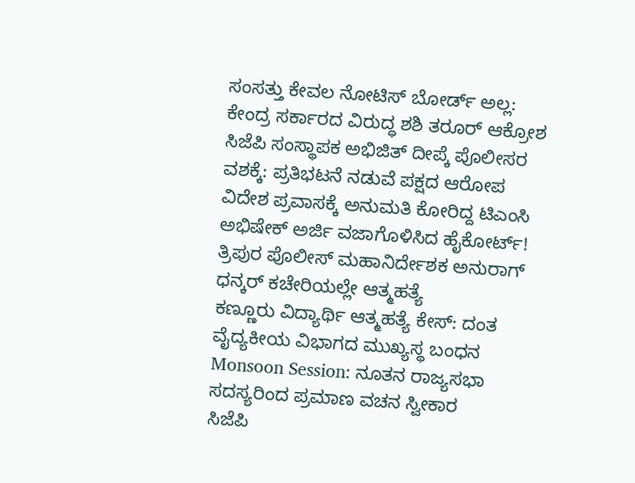ಸಂಸತ್ತು ಕೇವಲ ನೋಟಿಸ್ ಬೋರ್ಡ್ ಅಲ್ಲ: ಕೇಂದ್ರ ಸರ್ಕಾರದ ವಿರುದ್ಧ ಶಶಿ ತರೂರ್ ಆಕ್ರೋಶ
ಸಿಜೆಪಿ ಸಂಸ್ಥಾಪಕ ಅಭಿಜಿತ್ ದೀಪ್ಕೆ ಪೊಲೀಸರ ವಶಕ್ಕೆ: ಪ್ರತಿಭಟನೆ ನಡುವೆ ಪಕ್ಷದ ಆರೋಪ
ವಿದೇಶ ಪ್ರವಾಸಕ್ಕೆ ಅನುಮತಿ ಕೋರಿದ್ದ ಟಿಎಂಸಿ ಅಭಿಷೇಕ್ ಅರ್ಜಿ ವಜಾಗೊಳಿಸಿದ ಹೈಕೋರ್ಟ್!
ತ್ರಿಪುರ ಪೊಲೀಸ್ ಮಹಾನಿರ್ದೇಶಕ ಅನುರಾಗ್ ಧನ್ಕರ್ ಕಚೇರಿಯಲ್ಲೇ ಆತ್ಮಹತ್ಯೆ
ಕಣ್ಣೂರು ವಿದ್ಯಾರ್ಥಿ ಆತ್ಮಹತ್ಯೆ ಕೇಸ್: ದಂತ ವೈದ್ಯಕೀಯ ವಿಭಾಗದ ಮುಖ್ಯಸ್ಥ ಬಂಧನ
Monsoon Session: ನೂತನ ರಾಜ್ಯಸಭಾ ಸದಸ್ಯರಿಂದ ಪ್ರಮಾಣ ವಚನ ಸ್ವೀಕಾರ
ಸಿಜೆಪಿ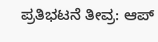ಪ್ರತಿಭಟನೆ ತೀವ್ರ: ಆಪ್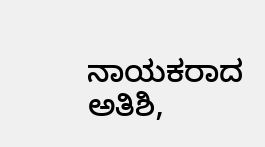ನಾಯಕರಾದ ಅತಿಶಿ,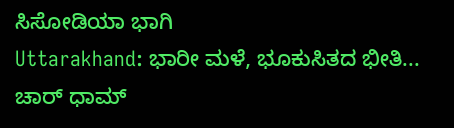ಸಿಸೋಡಿಯಾ ಭಾಗಿ
Uttarakhand: ಭಾರೀ ಮಳೆ, ಭೂಕುಸಿತದ ಭೀತಿ... ಚಾರ್ ಧಾಮ್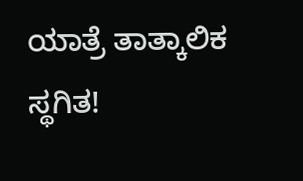ಯಾತ್ರೆ ತಾತ್ಕಾಲಿಕ ಸ್ಥಗಿತ!